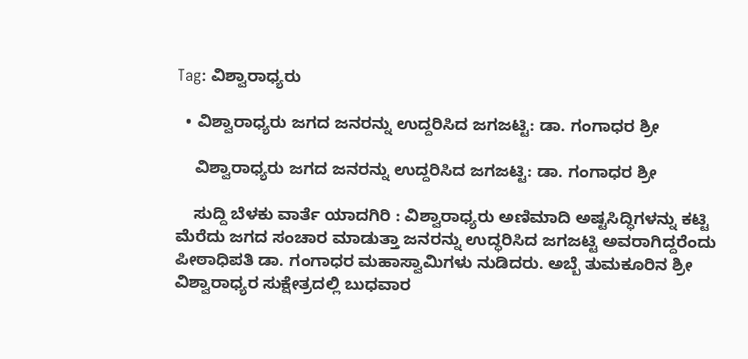Tag: ವಿಶ್ವಾರಾಧ್ಯರು

  • ವಿಶ್ವಾರಾಧ್ಯರು ಜಗದ ಜನರನ್ನು ಉದ್ದರಿಸಿದ ಜಗಜಟ್ಟಿ: ಡಾ. ಗಂಗಾಧರ ಶ್ರೀ

    ವಿಶ್ವಾರಾಧ್ಯರು ಜಗದ ಜನರನ್ನು ಉದ್ದರಿಸಿದ ಜಗಜಟ್ಟಿ: ಡಾ. ಗಂಗಾಧರ ಶ್ರೀ

    ಸುದ್ದಿ ಬೆಳಕು ವಾರ್ತೆ ಯಾದಗಿರಿ : ವಿಶ್ವಾರಾಧ್ಯರು ಅಣಿಮಾದಿ ಅಷ್ಟಸಿದ್ಧಿಗಳನ್ನು ಕಟ್ಟಿ ಮೆರೆದು ಜಗದ ಸಂಚಾರ ಮಾಡುತ್ತಾ ಜನರನ್ನು ಉದ್ಧರಿಸಿದ ಜಗಜಟ್ಟಿ ಅವರಾಗಿದ್ದರೆಂದು ಪೀಠಾಧಿಪತಿ ಡಾ. ಗಂಗಾಧರ ಮಹಾಸ್ವಾಮಿಗಳು ನುಡಿದರು. ಅಬ್ಬೆ ತುಮಕೂರಿನ ಶ್ರೀ ವಿಶ್ವಾರಾಧ್ಯರ ಸುಕ್ಷೇತ್ರದಲ್ಲಿ ಬುಧವಾರ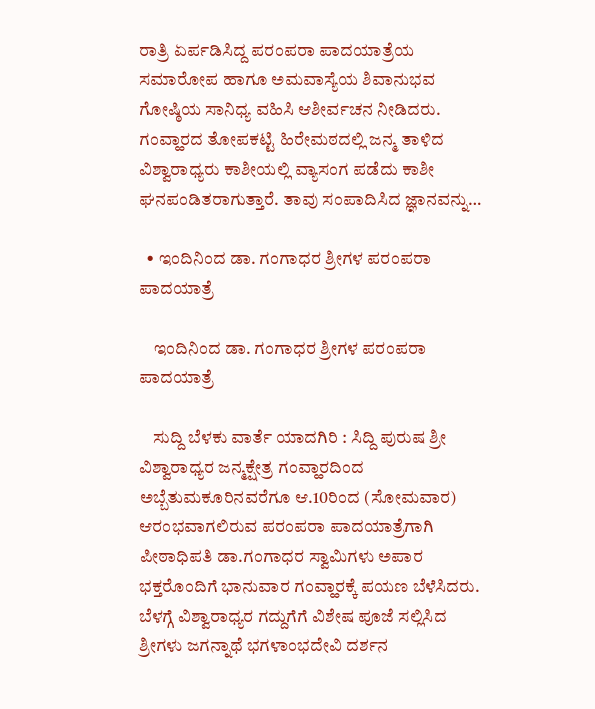ರಾತ್ರಿ ಏರ್ಪಡಿಸಿದ್ದ ಪರಂಪರಾ ಪಾದಯಾತ್ರೆಯ ಸಮಾರೋಪ ಹಾಗೂ ಅಮವಾಸ್ಯೆಯ ಶಿವಾನುಭವ ಗೋಷ್ಠಿಯ ಸಾನಿಧ್ಯ ವಹಿಸಿ ಆಶೀರ್ವಚನ ನೀಡಿದರು. ಗಂವ್ಹಾರದ ತೋಪಕಟ್ಟಿ ಹಿರೇಮಠದಲ್ಲಿ ಜನ್ಮ ತಾಳಿದ ವಿಶ್ವಾರಾಧ್ಯರು ಕಾಶೀಯಲ್ಲಿ ವ್ಯಾಸಂಗ ಪಡೆದು ಕಾಶೀ ಘನಪಂಡಿತರಾಗುತ್ತಾರೆ. ತಾವು ಸಂಪಾದಿಸಿದ ಜ್ಞಾನವನ್ನು…

  • ಇಂದಿನಿಂದ ಡಾ. ಗಂಗಾಧರ ಶ್ರೀಗಳ ಪರಂಪರಾ ಪಾದಯಾತ್ರೆ

    ಇಂದಿನಿಂದ ಡಾ. ಗಂಗಾಧರ ಶ್ರೀಗಳ ಪರಂಪರಾ ಪಾದಯಾತ್ರೆ

    ಸುದ್ದಿ ಬೆಳಕು ವಾರ್ತೆ ಯಾದಗಿರಿ : ಸಿದ್ದಿ ಪುರುಷ ಶ್ರೀ ವಿಶ್ವಾರಾಧ್ಯರ ಜನ್ಮಕ್ಷೇತ್ರ ಗಂವ್ಹಾರದಿಂದ ಅಬ್ಬೆತುಮಕೂರಿನವರೆಗೂ ಆ.10ರಿಂದ (ಸೋಮವಾರ) ಆರಂಭವಾಗಲಿರುವ ಪರಂಪರಾ ಪಾದಯಾತ್ರೆಗಾಗಿ ಪೀಠಾಧಿಪತಿ ಡಾ.ಗಂಗಾಧರ ಸ್ವಾಮಿಗಳು ಅಪಾರ ಭಕ್ತರೊಂದಿಗೆ ಭಾನುವಾರ ಗಂವ್ಹಾರಕ್ಕೆ ಪಯಣ ಬೆಳೆಸಿದರು. ಬೆಳಗ್ಗೆ ವಿಶ್ವಾರಾಧ್ಯರ ಗದ್ದುಗೆಗೆ ವಿಶೇಷ ಪೂಜೆ ಸಲ್ಲಿಸಿದ ಶ್ರೀಗಳು ಜಗನ್ನಾಥೆ ಭಗಳಾಂಭದೇವಿ ದರ್ಶನ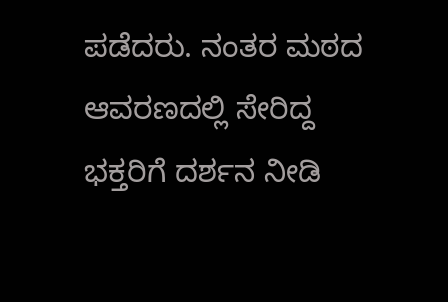ಪಡೆದರು. ನಂತರ ಮಠದ ಆವರಣದಲ್ಲಿ‌ ಸೇರಿದ್ದ ಭಕ್ತರಿಗೆ ದರ್ಶನ ನೀಡಿ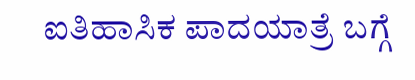ಐತಿಹಾಸಿಕ ಪಾದಯಾತ್ರೆ ಬಗ್ಗೆ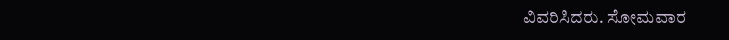ವಿವರಿಸಿದರು. ಸೋಮವಾರ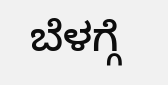ಬೆಳಗ್ಗೆ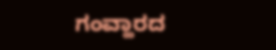ಗಂವ್ಹಾರದ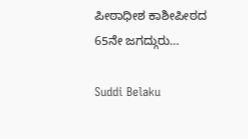ಪೀಠಾಧೀಶ ಕಾಶೀಪೀಠದ 65ನೇ ಜಗದ್ಗುರು…

Suddi Belaku